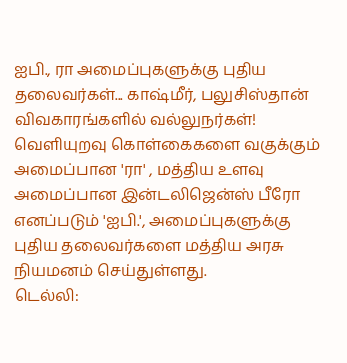ஐபி., ரா அமைப்புகளுக்கு புதிய தலைவர்கள்... காஷ்மீர், பலுசிஸ்தான் விவகாரங்களில் வல்லுநர்கள்!
வெளியுறவு கொள்கைகளை வகுக்கும் அமைப்பான 'ரா' , மத்திய உளவு அமைப்பான இன்டலிஜென்ஸ் பீரோ எனப்படும் 'ஐபி.', அமைப்புகளுக்கு புதிய தலைவர்களை மத்திய அரசு நியமனம் செய்துள்ளது.
டெல்லி: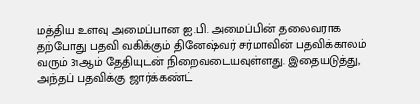மத்திய உளவு அமைப்பான ஐ.பி. அமைப்பின் தலைவராக தற்போது பதவி வகிக்கும் தினேஷ்வர் சர்மாவின் பதவிக்காலம் வரும் 31ஆம் தேதியுடன் நிறைவடையவுள்ளது. இதையடுத்து, அந்தப் பதவிக்கு ஜார்க்கண்ட்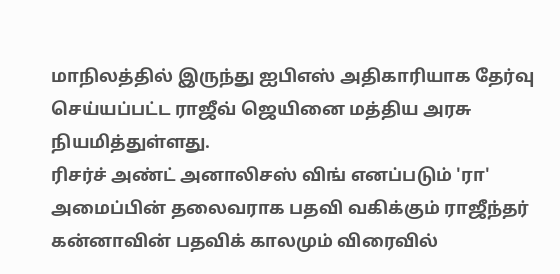மாநிலத்தில் இருந்து ஐபிஎஸ் அதிகாரியாக தேர்வு செய்யப்பட்ட ராஜீவ் ஜெயினை மத்திய அரசு நியமித்துள்ளது.
ரிசர்ச் அண்ட் அனாலிசஸ் விங் எனப்படும் 'ரா' அமைப்பின் தலைவராக பதவி வகிக்கும் ராஜீந்தர் கன்னாவின் பதவிக் காலமும் விரைவில்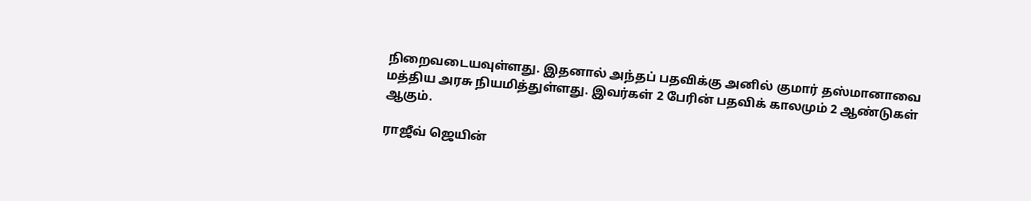நிறைவடையவுள்ளது. இதனால் அந்தப் பதவிக்கு அனில் குமார் தஸ்மானாவை மத்திய அரசு நியமித்துள்ளது. இவர்கள் 2 பேரின் பதவிக் காலமும் 2 ஆண்டுகள் ஆகும்.

ராஜீவ் ஜெயின்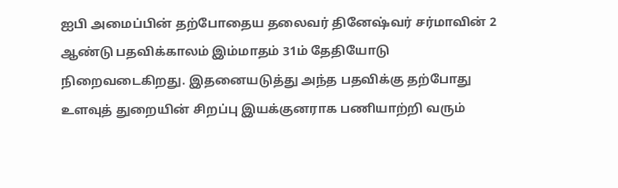ஐபி அமைப்பின் தற்போதைய தலைவர் தினேஷ்வர் சர்மாவின் 2 ஆண்டு பதவிக்காலம் இம்மாதம் 31ம் தேதியோடு நிறைவடைகிறது. இதனையடுத்து அந்த பதவிக்கு தற்போது உளவுத் துறையின் சிறப்பு இயக்குனராக பணியாற்றி வரும்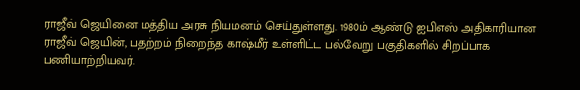ராஜீவ் ஜெயினை மத்திய அரசு நியமனம் செய்துள்ளது. 1980ம் ஆண்டு ஐபிஎஸ் அதிகாரியான ராஜீவ் ஜெயின், பதற்றம் நிறைந்த காஷ்மீர் உள்ளிட்ட பல்வேறு பகுதிகளில் சிறப்பாக பணியாற்றியவர்.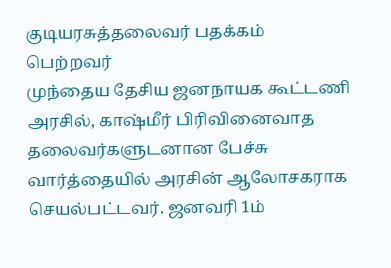குடியரசுத்தலைவர் பதக்கம் பெற்றவர்
முந்தைய தேசிய ஜனநாயக கூட்டணி அரசில், காஷ்மீர் பிரிவினைவாத தலைவர்களுடனான பேச்சு வார்த்தையில் அரசின் ஆலோசகராக செயல்பட்டவர். ஜனவரி 1ம்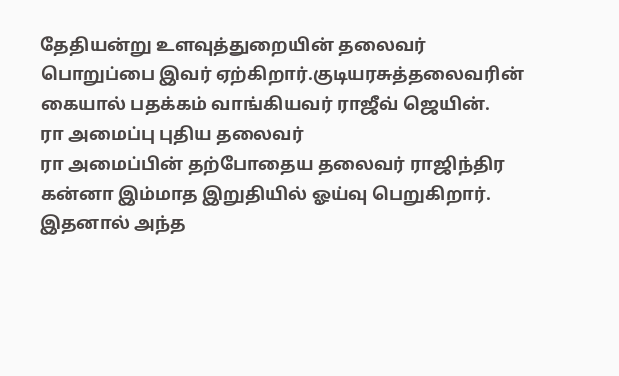தேதியன்று உளவுத்துறையின் தலைவர் பொறுப்பை இவர் ஏற்கிறார்.குடியரசுத்தலைவரின் கையால் பதக்கம் வாங்கியவர் ராஜீவ் ஜெயின்.
ரா அமைப்பு புதிய தலைவர்
ரா அமைப்பின் தற்போதைய தலைவர் ராஜிந்திர கன்னா இம்மாத இறுதியில் ஓய்வு பெறுகிறார். இதனால் அந்த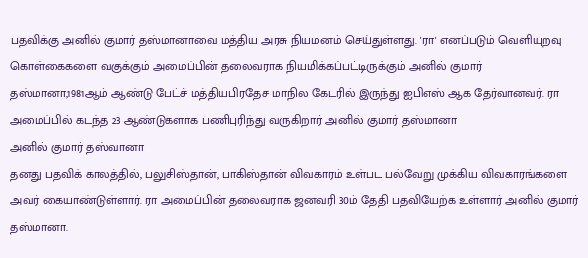பதவிக்கு அனில் குமார் தஸ்மானாவை மத்திய அரசு நியமனம் செய்துள்ளது. 'ரா' எனப்படும் வெளியுறவு கொள்கைகளை வகுக்கும் அமைப்பின் தலைவராக நியமிக்கப்பட்டிருக்கும் அனில் குமார் தஸ்மானா,1981ஆம் ஆண்டு பேட்ச் மத்தியபிரதேச மாநில கேடரில் இருந்து ஐபிஎஸ் ஆக தேர்வானவர். ரா அமைப்பில் கடந்த 23 ஆண்டுகளாக பணிபுரிந்து வருகிறார் அனில் குமார் தஸ்மானா
அனில் குமார் தஸ்வானா
தனது பதவிக் காலத்தில், பலுசிஸ்தான், பாகிஸ்தான் விவகாரம் உள்பட பல்வேறு முக்கிய விவகாரங்களை அவர் கையாண்டுள்ளார். ரா அமைப்பின் தலைவராக ஜனவரி 30ம் தேதி பதவியேற்க உள்ளார் அனில் குமார் தஸ்மானா.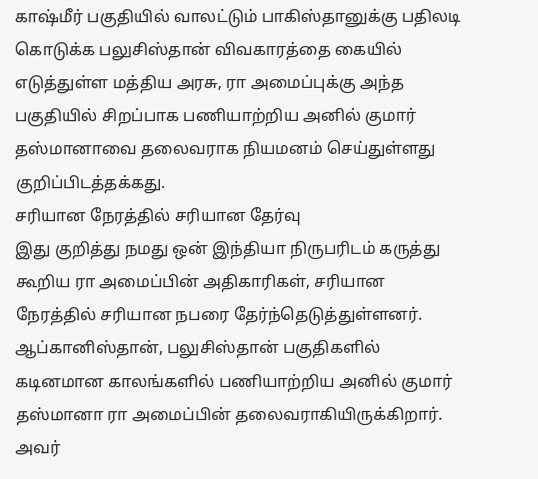காஷ்மீர் பகுதியில் வாலட்டும் பாகிஸ்தானுக்கு பதிலடி கொடுக்க பலுசிஸ்தான் விவகாரத்தை கையில் எடுத்துள்ள மத்திய அரசு, ரா அமைப்புக்கு அந்த பகுதியில் சிறப்பாக பணியாற்றிய அனில் குமார் தஸ்மானாவை தலைவராக நியமனம் செய்துள்ளது குறிப்பிடத்தக்கது.
சரியான நேரத்தில் சரியான தேர்வு
இது குறித்து நமது ஒன் இந்தியா நிருபரிடம் கருத்து கூறிய ரா அமைப்பின் அதிகாரிகள், சரியான நேரத்தில் சரியான நபரை தேர்ந்தெடுத்துள்ளனர். ஆப்கானிஸ்தான், பலுசிஸ்தான் பகுதிகளில் கடினமான காலங்களில் பணியாற்றிய அனில் குமார் தஸ்மானா ரா அமைப்பின் தலைவராகியிருக்கிறார். அவர்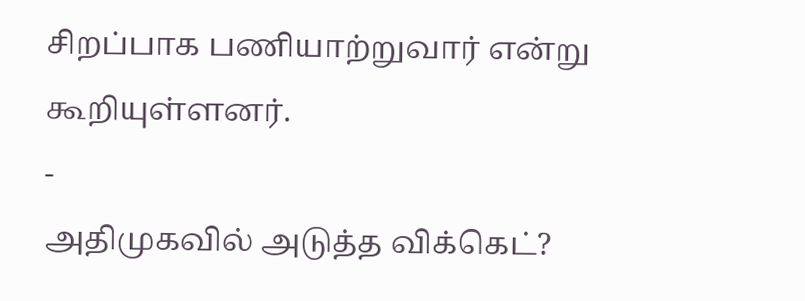சிறப்பாக பணியாற்றுவார் என்று கூறியுள்ளனர்.
-
அதிமுகவில் அடுத்த விக்கெட்?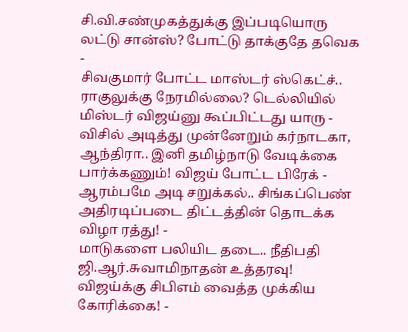சி.வி.சண்முகத்துக்கு இப்படியொரு லட்டு சான்ஸ்? போட்டு தாக்குதே தவெக -
சிவகுமார் போட்ட மாஸ்டர் ஸ்கெட்ச்.. ராகுலுக்கு நேரமில்லை? டெல்லியில் மிஸ்டர் விஜய்னு கூப்பிட்டது யாரு -
விசில் அடித்து முன்னேறும் கர்நாடகா, ஆந்திரா.. இனி தமிழ்நாடு வேடிக்கை பார்க்கணும்! விஜய் போட்ட பிரேக் -
ஆரம்பமே அடி சறுக்கல்.. சிங்கப்பெண் அதிரடிப்படை திட்டத்தின் தொடக்க விழா ரத்து! -
மாடுகளை பலியிட தடை.. நீதிபதி ஜி.ஆர்.சுவாமிநாதன் உத்தரவு! விஜய்க்கு சிபிஎம் வைத்த முக்கிய கோரிக்கை! -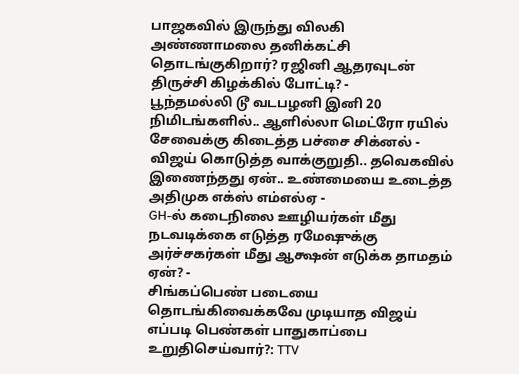பாஜகவில் இருந்து விலகி அண்ணாமலை தனிக்கட்சி தொடங்குகிறார்? ரஜினி ஆதரவுடன் திருச்சி கிழக்கில் போட்டி? -
பூந்தமல்லி டூ வடபழனி இனி 20 நிமிடங்களில்.. ஆளில்லா மெட்ரோ ரயில் சேவைக்கு கிடைத்த பச்சை சிக்னல் -
விஜய் கொடுத்த வாக்குறுதி.. தவெகவில் இணைந்தது ஏன்.. உண்மையை உடைத்த அதிமுக எக்ஸ் எம்எல்ஏ -
GH-ல் கடைநிலை ஊழியர்கள் மீது நடவடிக்கை எடுத்த ரமேஷுக்கு அர்ச்சகர்கள் மீது ஆக்ஷன் எடுக்க தாமதம் ஏன்? -
சிங்கப்பெண் படையை தொடங்கிவைக்கவே முடியாத விஜய் எப்படி பெண்கள் பாதுகாப்பை உறுதிசெய்வார்?: TTV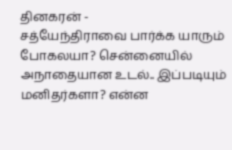தினகரன் -
சத்யேந்திராவை பார்க்க யாரும் போகலயா? சென்னையில் அநாதையான உடல்.. இப்படியும் மனிதர்களா? என்ன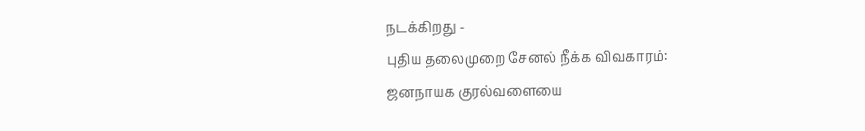நடக்கிறது -
புதிய தலைமுறை சேனல் நீக்க விவகாரம்: ஜனநாயக குரல்வளையை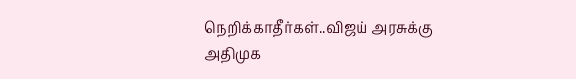நெறிக்காதீர்கள்..விஜய் அரசுக்கு அதிமுக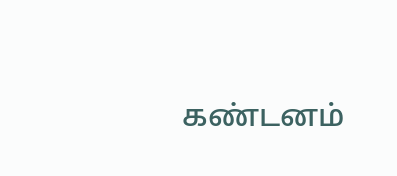கண்டனம்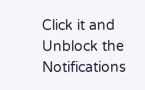Click it and Unblock the Notifications